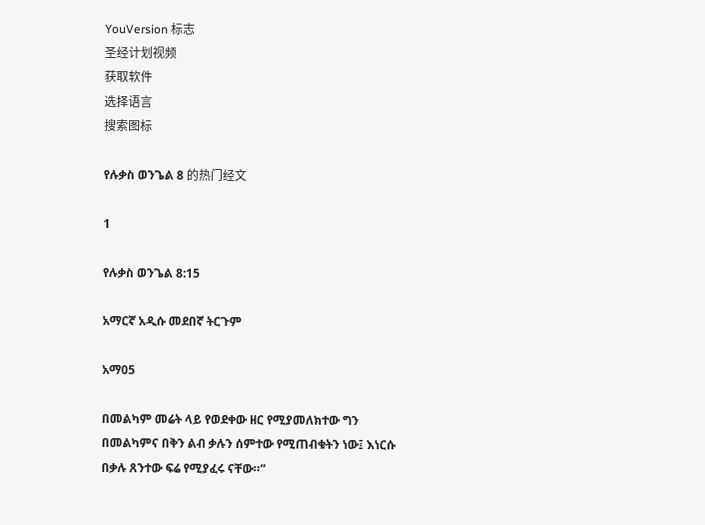YouVersion 标志
圣经计划视频
获取软件
选择语言
搜索图标

የሉቃስ ወንጌል 8 的热门经文

1

የሉቃስ ወንጌል 8:15

አማርኛ አዲሱ መደበኛ ትርጉም

አማ05

በመልካም መሬት ላይ የወደቀው ዘር የሚያመለክተው ግን በመልካምና በቅን ልብ ቃሉን ሰምተው የሚጠብቁትን ነው፤ እነርሱ በቃሉ ጸንተው ፍሬ የሚያፈሩ ናቸው።”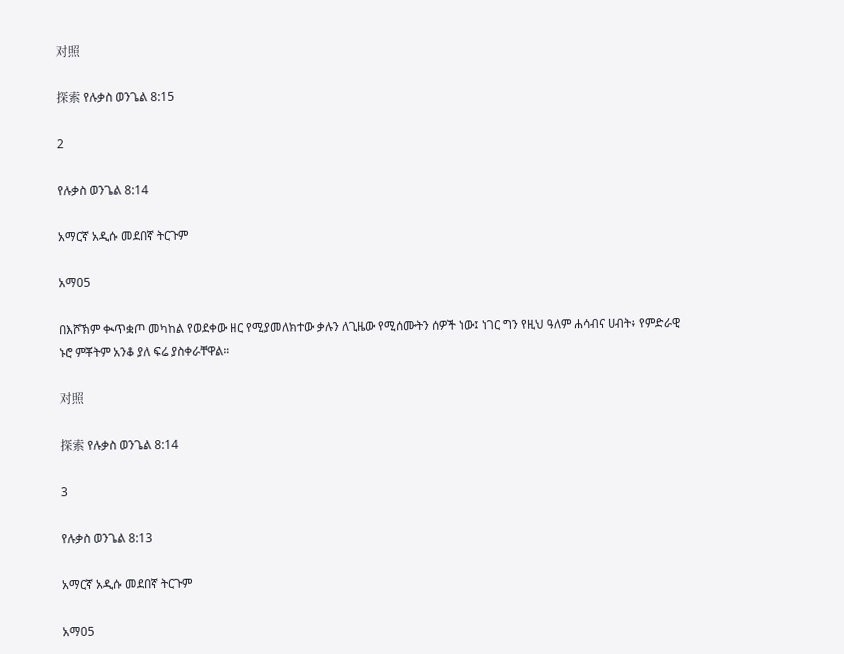对照

探索 የሉቃስ ወንጌል 8:15

2

የሉቃስ ወንጌል 8:14

አማርኛ አዲሱ መደበኛ ትርጉም

አማ05

በእሾኽም ቊጥቋጦ መካከል የወደቀው ዘር የሚያመለክተው ቃሉን ለጊዜው የሚሰሙትን ሰዎች ነው፤ ነገር ግን የዚህ ዓለም ሐሳብና ሀብት፥ የምድራዊ ኑሮ ምቾትም አንቆ ያለ ፍሬ ያስቀራቸዋል።

对照

探索 የሉቃስ ወንጌል 8:14

3

የሉቃስ ወንጌል 8:13

አማርኛ አዲሱ መደበኛ ትርጉም

አማ05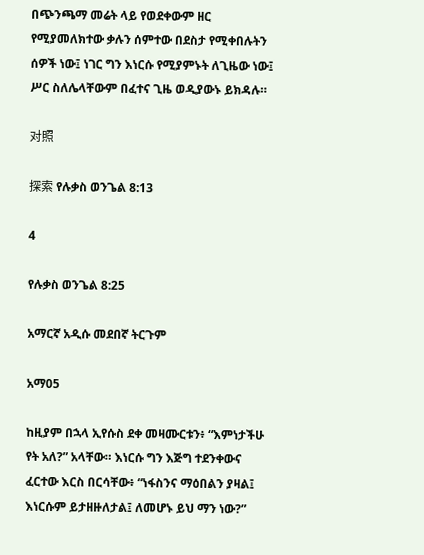በጭንጫማ መሬት ላይ የወደቀውም ዘር የሚያመለክተው ቃሉን ሰምተው በደስታ የሚቀበሉትን ሰዎች ነው፤ ነገር ግን እነርሱ የሚያምኑት ለጊዜው ነው፤ ሥር ስለሌላቸውም በፈተና ጊዜ ወዲያውኑ ይክዳሉ።

对照

探索 የሉቃስ ወንጌል 8:13

4

የሉቃስ ወንጌል 8:25

አማርኛ አዲሱ መደበኛ ትርጉም

አማ05

ከዚያም በኋላ ኢየሱስ ደቀ መዛሙርቱን፥ “እምነታችሁ የት አለ?” አላቸው። እነርሱ ግን እጅግ ተደንቀውና ፈርተው እርስ በርሳቸው፥ “ነፋስንና ማዕበልን ያዛል፤ እነርሱም ይታዘዙለታል፤ ለመሆኑ ይህ ማን ነው?”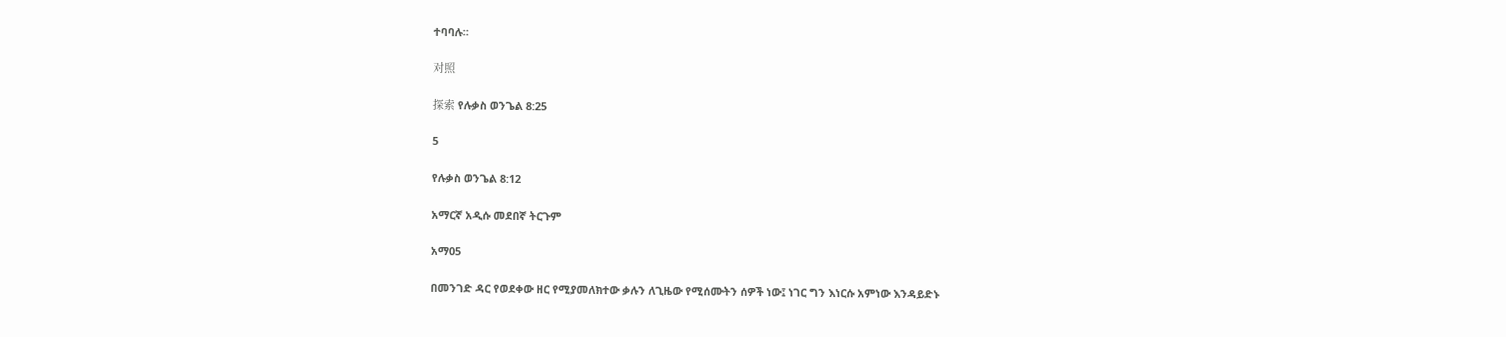ተባባሉ።

对照

探索 የሉቃስ ወንጌል 8:25

5

የሉቃስ ወንጌል 8:12

አማርኛ አዲሱ መደበኛ ትርጉም

አማ05

በመንገድ ዳር የወደቀው ዘር የሚያመለክተው ቃሉን ለጊዜው የሚሰሙትን ሰዎች ነው፤ ነገር ግን እነርሱ አምነው እንዳይድኑ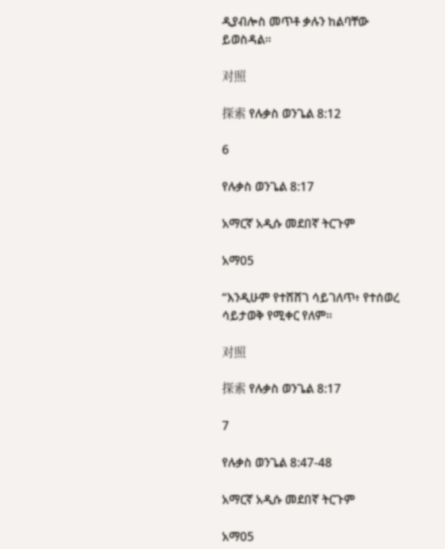ዲያብሎስ መጥቶ ቃሉን ከልባቸው ይወስዳል።

对照

探索 የሉቃስ ወንጌል 8:12

6

የሉቃስ ወንጌል 8:17

አማርኛ አዲሱ መደበኛ ትርጉም

አማ05

“እንዲሁም የተሸሸገ ሳይገለጥ፥ የተሰወረ ሳይታወቅ የሚቀር የለም።

对照

探索 የሉቃስ ወንጌል 8:17

7

የሉቃስ ወንጌል 8:47-48

አማርኛ አዲሱ መደበኛ ትርጉም

አማ05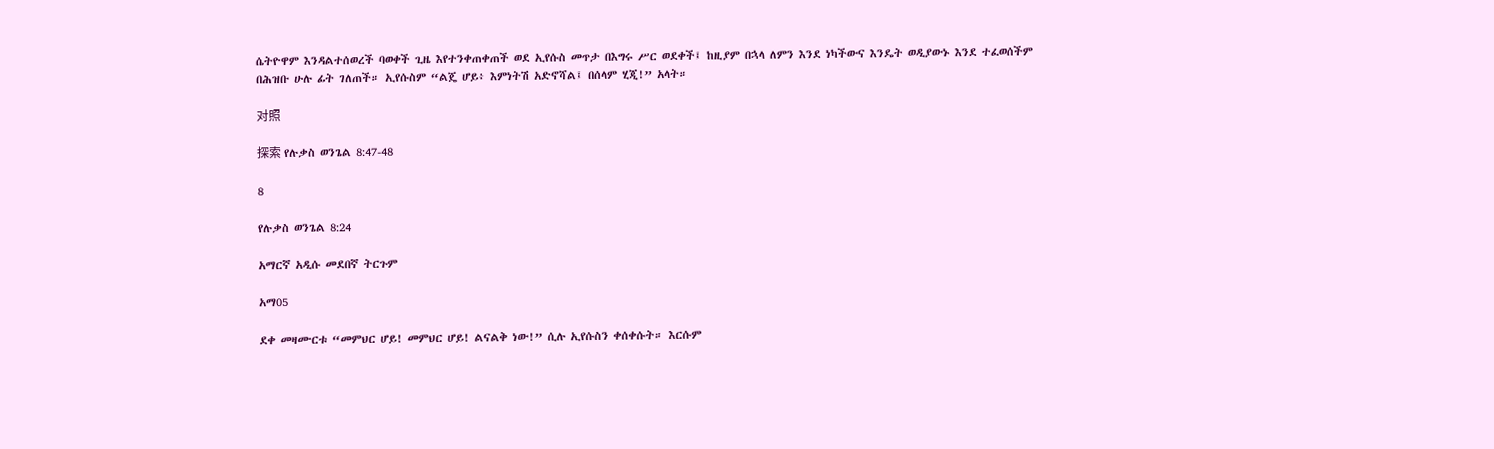ሴትዮዋም እንዳልተሰወረች ባወቀች ጊዜ እየተንቀጠቀጠች ወደ ኢየሱስ መጥታ በእግሩ ሥር ወደቀች፤ ከዚያም በኋላ ለምን እንደ ነካችውና እንዴት ወዲያውኑ እንደ ተፈወሰችም በሕዝቡ ሁሉ ፊት ገለጠች። ኢየሱስም “ልጄ ሆይ፥ እምነትሽ አድኖሻል፤ በሰላም ሂጂ!” አላት።

对照

探索 የሉቃስ ወንጌል 8:47-48

8

የሉቃስ ወንጌል 8:24

አማርኛ አዲሱ መደበኛ ትርጉም

አማ05

ደቀ መዛሙርቱ “መምህር ሆይ! መምህር ሆይ! ልናልቅ ነው!” ሲሉ ኢየሱስን ቀሰቀሱት። እርሱም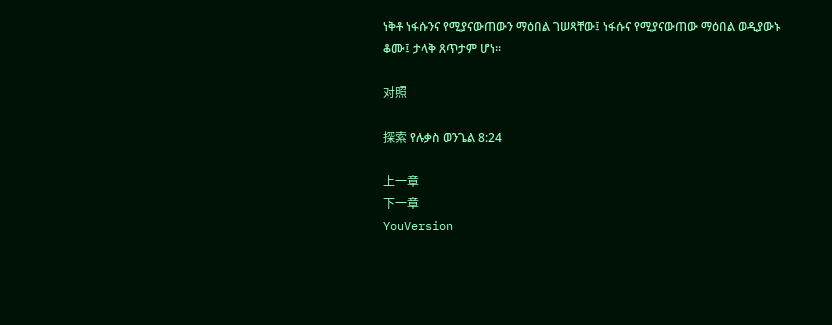ነቅቶ ነፋሱንና የሚያናውጠውን ማዕበል ገሠጻቸው፤ ነፋሱና የሚያናውጠው ማዕበል ወዲያውኑ ቆሙ፤ ታላቅ ጸጥታም ሆነ።

对照

探索 የሉቃስ ወንጌል 8:24

上一章
下一章
YouVersion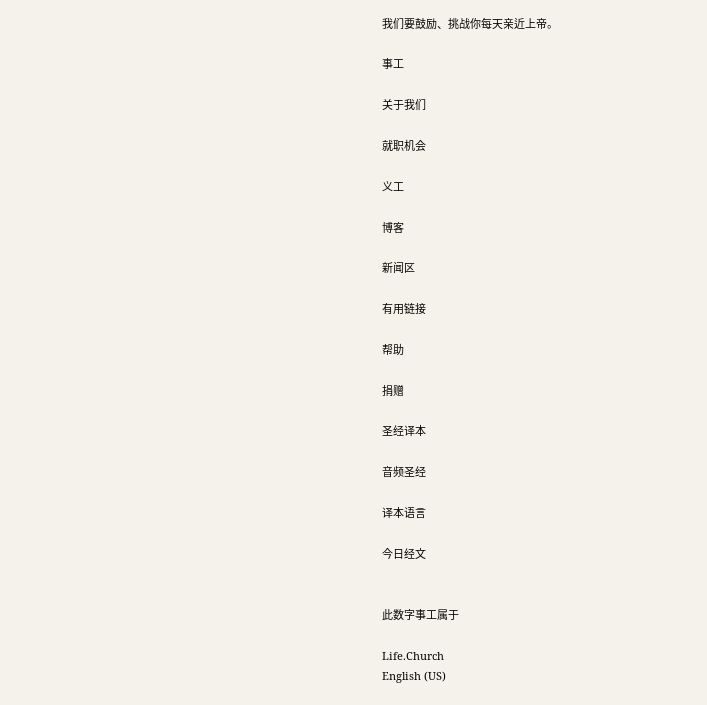我们要鼓励、挑战你每天亲近上帝。

事工

关于我们

就职机会

义工

博客

新闻区

有用链接

帮助

捐赠

圣经译本

音频圣经

译本语言

今日经文


此数字事工属于

Life.Church
English (US)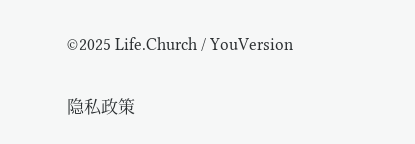©2025 Life.Church / YouVersion

隐私政策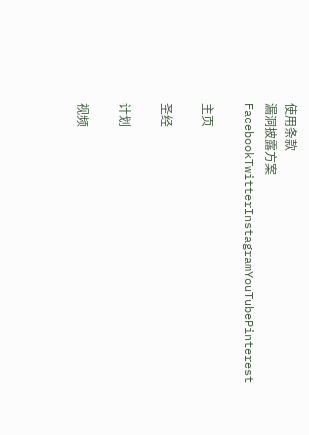使用条款
漏洞披露方案
FacebookTwitterInstagramYouTubePinterest

主页

圣经

计划

视频